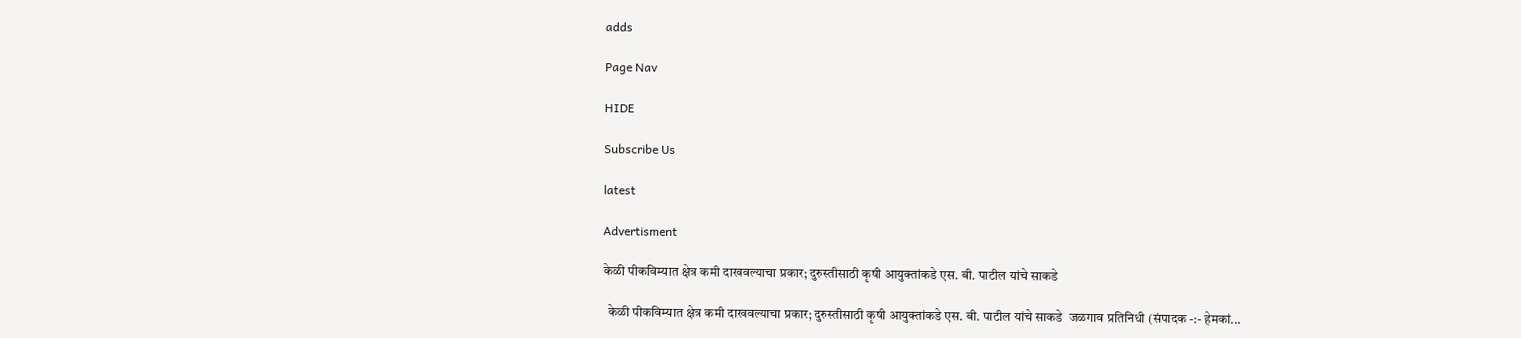adds

Page Nav

HIDE

Subscribe Us

latest

Advertisment

केळी पीकविम्यात क्षेत्र कमी दाखवल्याचा प्रकार; दुरुस्तीसाठी कृषी आयुक्तांकडे एस. बी. पाटील यांचे साकडे

  केळी पीकविम्यात क्षेत्र कमी दाखवल्याचा प्रकार; दुरुस्तीसाठी कृषी आयुक्तांकडे एस. बी. पाटील यांचे साकडे  जळगाव प्रतिनिधी (संपादक -:- हेमकां...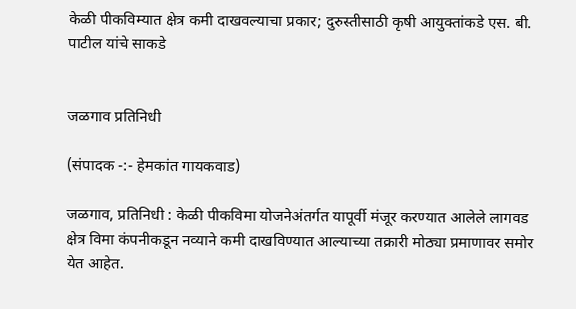केळी पीकविम्यात क्षेत्र कमी दाखवल्याचा प्रकार; दुरुस्तीसाठी कृषी आयुक्तांकडे एस. बी. पाटील यांचे साकडे


जळगाव प्रतिनिधी

(संपादक -:- हेमकांत गायकवाड)

जळगाव, प्रतिनिधी : केळी पीकविमा योजनेअंतर्गत यापूर्वी मंजूर करण्यात आलेले लागवड क्षेत्र विमा कंपनीकडून नव्याने कमी दाखविण्यात आल्याच्या तक्रारी मोठ्या प्रमाणावर समोर येत आहेत.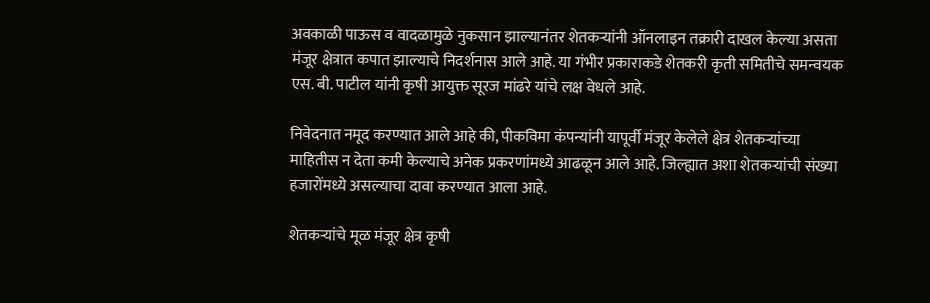अवकाळी पाऊस व वादळामुळे नुकसान झाल्यानंतर शेतकऱ्यांनी ऑनलाइन तक्रारी दाखल केल्या असता मंजूर क्षेत्रात कपात झाल्याचे निदर्शनास आले आहे. या गंभीर प्रकाराकडे शेतकरी कृती समितीचे समन्वयक एस. बी. पाटील यांनी कृषी आयुक्त सूरज मांढरे यांचे लक्ष वेधले आहे.

निवेदनात नमूद करण्यात आले आहे की, पीकविमा कंपन्यांनी यापूर्वी मंजूर केलेले क्षेत्र शेतकऱ्यांच्या माहितीस न देता कमी केल्याचे अनेक प्रकरणांमध्ये आढळून आले आहे. जिल्ह्यात अशा शेतकऱ्यांची संख्या हजारोंमध्ये असल्याचा दावा करण्यात आला आहे.

शेतकऱ्यांचे मूळ मंजूर क्षेत्र कृषी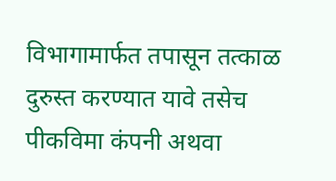विभागामार्फत तपासून तत्काळ दुरुस्त करण्यात यावे तसेच पीकविमा कंपनी अथवा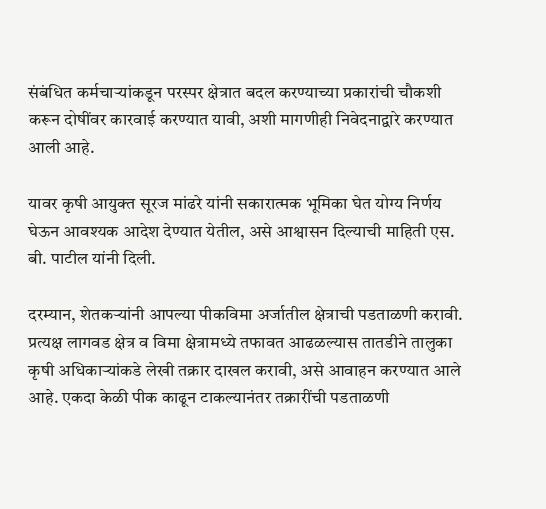संबंधित कर्मचाऱ्यांकडून परस्पर क्षेत्रात बदल करण्याच्या प्रकारांची चौकशी करून दोषींवर कारवाई करण्यात यावी, अशी मागणीही निवेदनाद्वारे करण्यात आली आहे.

यावर कृषी आयुक्त सूरज मांढरे यांनी सकारात्मक भूमिका घेत योग्य निर्णय घेऊन आवश्यक आदेश देण्यात येतील, असे आश्वासन दिल्याची माहिती एस. बी. पाटील यांनी दिली.

दरम्यान, शेतकऱ्यांनी आपल्या पीकविमा अर्जातील क्षेत्राची पडताळणी करावी. प्रत्यक्ष लागवड क्षेत्र व विमा क्षेत्रामध्ये तफावत आढळल्यास तातडीने तालुका कृषी अधिकाऱ्यांकडे लेखी तक्रार दाखल करावी, असे आवाहन करण्यात आले आहे. एकदा केळी पीक काढून टाकल्यानंतर तक्रारींची पडताळणी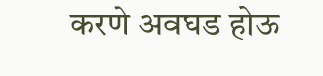करणे अवघड होऊ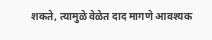शकते, त्यामुळे वेळेत दाद मागणे आवश्यक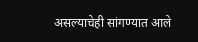असल्याचेही सांगण्यात आले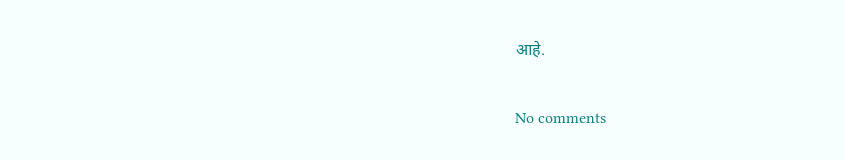आहे.

No comments